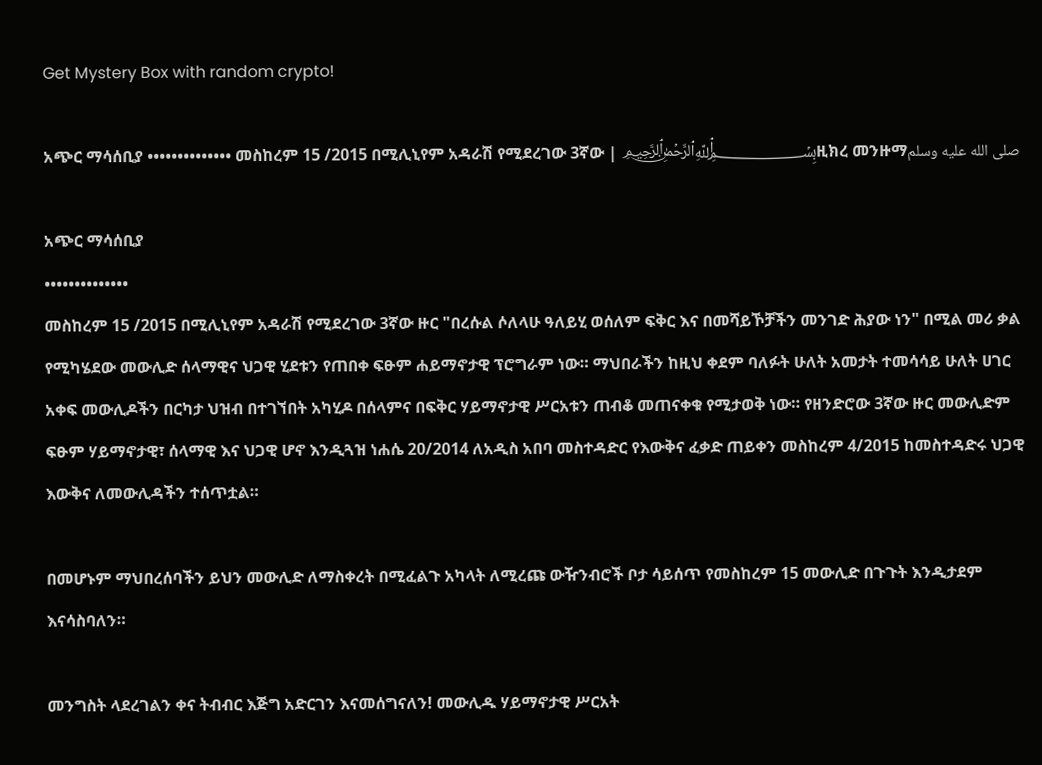Get Mystery Box with random crypto!

አጭር ማሳሰቢያ •••••••••••••• መስከረም 15 /2015 በሚሊኒየም አዳራሽ የሚደረገው 3ኛው | ﷽ዚክረ መንዙማصلى الله عليه وسلم

አጭር ማሳሰቢያ
••••••••••••••
መስከረም 15 /2015 በሚሊኒየም አዳራሽ የሚደረገው 3ኛው ዙር "በረሱል ሶለላሁ ዓለይሂ ወሰለም ፍቅር እና በመሻይኾቻችን መንገድ ሕያው ነን" በሚል መሪ ቃል የሚካሄደው መውሊድ ሰላማዊና ህጋዊ ሂደቱን የጠበቀ ፍፁም ሐይማኖታዊ ፕሮግራም ነው። ማህበራችን ከዚህ ቀደም ባለፉት ሁለት አመታት ተመሳሳይ ሁለት ሀገር አቀፍ መውሊዶችን በርካታ ህዝብ በተገኘበት አካሂዶ በሰላምና በፍቅር ሃይማኖታዊ ሥርአቱን ጠብቆ መጠናቀቁ የሚታወቅ ነው። የዘንድሮው 3ኛው ዙር መውሊድም ፍፁም ሃይማኖታዊ፣ ሰላማዊ እና ህጋዊ ሆኖ እንዲጓዝ ነሐሴ 20/2014 ለአዲስ አበባ መስተዳድር የእውቅና ፈቃድ ጠይቀን መስከረም 4/2015 ከመስተዳድሩ ህጋዊ እውቅና ለመውሊዳችን ተሰጥቷል።

በመሆኑም ማህበረሰባችን ይህን መውሊድ ለማስቀረት በሚፈልጉ አካላት ለሚረጩ ውዥንብሮች ቦታ ሳይሰጥ የመስከረም 15 መውሊድ በጉጉት እንዲታደም እናሳስባለን።

መንግስት ላደረገልን ቀና ትብብር እጅግ አድርገን እናመሰግናለን! መውሊዱ ሃይማኖታዊ ሥርአት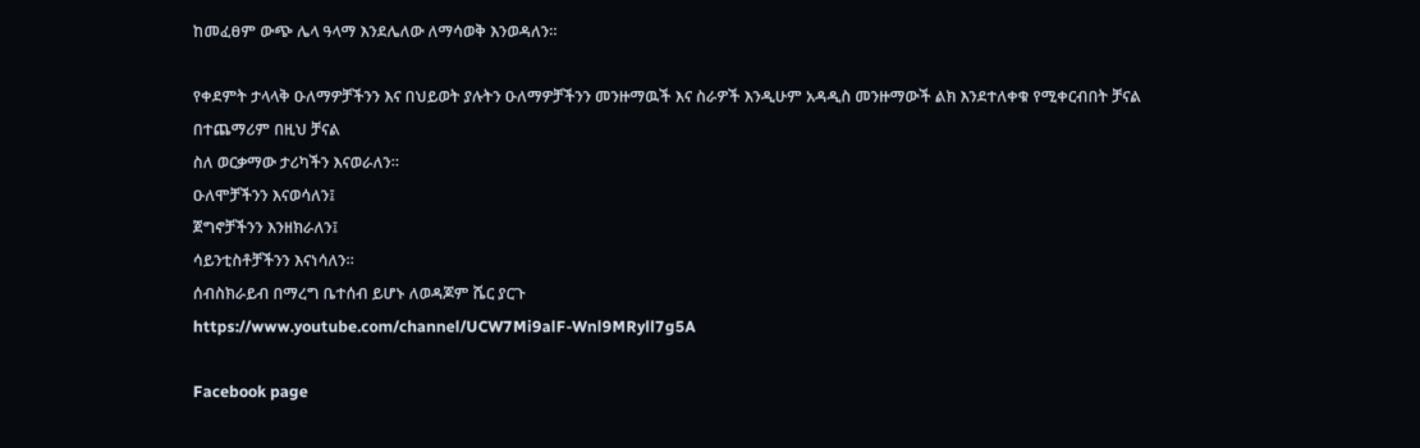ከመፈፀም ውጭ ሌላ ዓላማ እንደሌለው ለማሳወቅ እንወዳለን።

የቀደምት ታላላቅ ዑለማዎቻችንን እና በህይወት ያሉትን ዑለማዎቻችንን መንዙማዉች እና ስራዎች እንዲሁም አዳዲስ መንዙማውች ልክ እንደተለቀቁ የሚቀርብበት ቻናል በተጨማሪም በዚህ ቻናል
ስለ ወርቃማው ታሪካችን እናወራለን።
ዑለሞቻችንን እናወሳለን፤
ጀግኖቻችንን እንዘክራለን፤
ሳይንቲስቶቻችንን እናነሳለን።
ሰብስክራይብ በማረግ ቤተሰብ ይሆኑ ለወዳጆም ሼር ያርጉ
https://www.youtube.com/channel/UCW7Mi9alF-Wnl9MRyll7g5A

Facebook page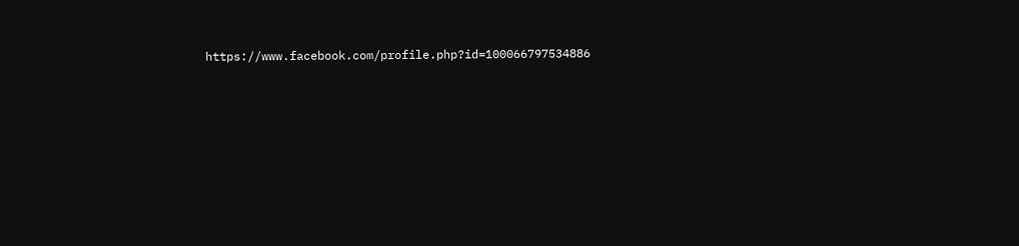https://www.facebook.com/profile.php?id=100066797534886